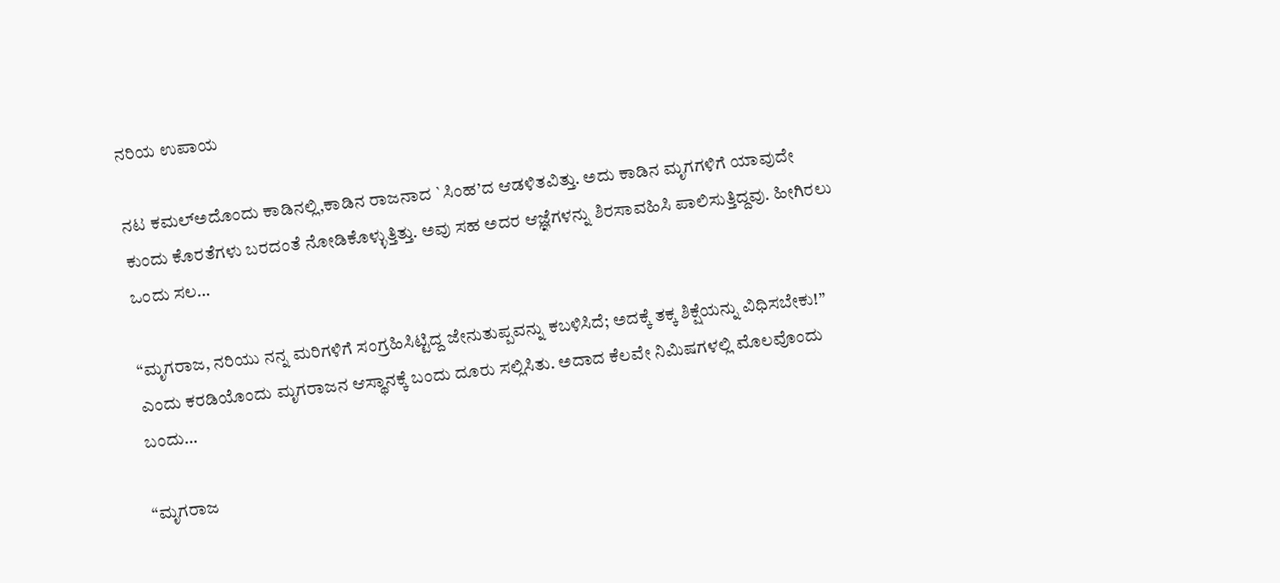ನರಿಯ ಉಪಾಯ

ನಟ ಕಮಲ್ಅದೊಂದು ಕಾಡಿನಲ್ಲಿ,ಕಾಡಿನ ರಾಜನಾದ `ಸಿಂಹ’ದ ಆಡಳಿತವಿತ್ತು. ಅದು ಕಾಡಿನ ಮೃಗಗಳಿಗೆ ಯಾವುದೇ ಕುಂದು ಕೊರತೆಗಳು ಬರದಂತೆ ನೋಡಿಕೊಳ್ಳುತ್ತಿತ್ತು. ಅವು ಸಹ ಅದರ ಆಜ್ಞೆಗಳನ್ನು ಶಿರಸಾವಹಿಸಿ ಪಾಲಿಸುತ್ತಿದ್ದವು. ಹೀಗಿರಲು ಒಂದು ಸಲ…

“ಮೃಗರಾಜ, ನರಿಯು ನನ್ನ ಮರಿಗಳಿಗೆ ಸಂಗ್ರಹಿಸಿಟ್ಟಿದ್ದ ಜೇನುತುಪ್ಪವನ್ನು ಕಬಳಿಸಿದೆ; ಅದಕ್ಕೆ ತಕ್ಕ ಶಿಕ್ಷೆಯನ್ನು ವಿಧಿಸಬೇಕು!” ಎಂದು ಕರಡಿಯೊಂದು ಮೃಗರಾಜನ ಆಸ್ಥಾನಕ್ಕೆ ಬಂದು ದೂರು ಸಲ್ಲಿಸಿತು. ಅದಾದ ಕೆಲವೇ ನಿಮಿಷಗಳಲ್ಲಿ ಮೊಲವೊಂದು ಬಂದು…

“ಮೃಗರಾಜ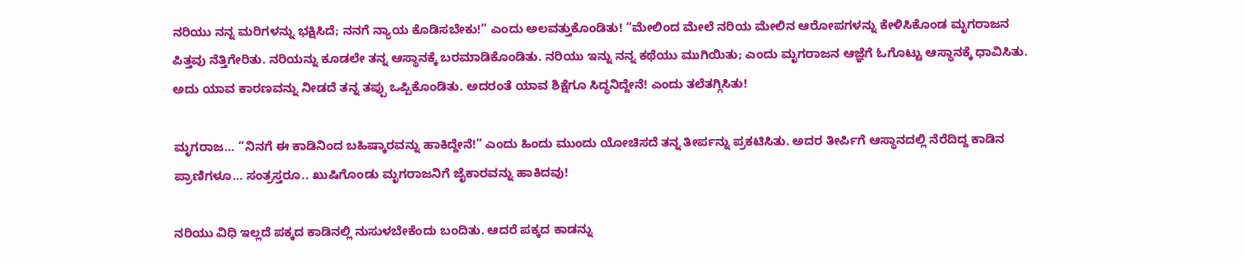ನರಿಯು ನನ್ನ ಮರಿಗಳನ್ನು ಭಕ್ಷಿಸಿದೆ; ನನಗೆ ನ್ಯಾಯ ಕೊಡಿಸಬೇಕು!” ಎಂದು ಅಲವತ್ತುಕೊಂಡಿತು! “ಮೇಲಿಂದ ಮೇಲೆ ನರಿಯ ಮೇಲಿನ ಆರೋಪಗಳನ್ನು ಕೇಳಿಸಿಕೊಂಡ ಮೃಗರಾಜನ ಪಿತ್ತವು ನೆತ್ತಿಗೇರಿತು. ನರಿಯನ್ನು ಕೂಡಲೇ ತನ್ನ ಆಸ್ಥಾನಕ್ಕೆ ಬರಮಾಡಿಕೊಂಡಿತು. ನರಿಯು ಇನ್ನು ನನ್ನ ಕಥೆಯು ಮುಗಿಯಿತು; ಎಂದು ಮೃಗರಾಜನ ಆಜ್ಞೆಗೆ ಓಗೊಟ್ಟು ಆಸ್ಥಾನಕ್ಕೆ ಧಾವಿಸಿತು. ಅದು ಯಾವ ಕಾರಣವನ್ನು ನೀಡದೆ ತನ್ನ ತಪ್ಪು ಒಪ್ಪಿಕೊಂಡಿತು. ಅದರಂತೆ ಯಾವ ಶಿಕ್ಷೆಗೂ ಸಿದ್ಧನಿದ್ದೇನೆ! ಎಂದು ತಲೆತಗ್ಗಿಸಿತು!

ಮೃಗರಾಜ… “ನಿನಗೆ ಈ ಕಾಡಿನಿಂದ ಬಹಿಷ್ಕಾರವನ್ನು ಹಾಕಿದ್ದೇನೆ!” ಎಂದು ಹಿಂದು ಮುಂದು ಯೋಚಿಸದೆ ತನ್ನ ತೀರ್ಪನ್ನು ಪ್ರಕಟಿಸಿತು. ಅದರ ತೀರ್ಪಿಗೆ ಆಸ್ಥಾನದಲ್ಲಿ ನೆರೆದಿದ್ದ ಕಾಡಿನ ಪ್ರಾಣಿಗಳೂ… ಸಂತ್ರಸ್ತರೂ.. ಖುಷಿಗೊಂಡು ಮೃಗರಾಜನಿಗೆ ಜೈಕಾರವನ್ನು ಹಾಕಿದವು!

ನರಿಯು ವಿಧಿ ಇಲ್ಲದೆ ಪಕ್ಕದ ಕಾಡಿನಲ್ಲಿ ನುಸುಳಬೇಕೆಂದು ಬಂದಿತು. ಆದರೆ ಪಕ್ಕದ ಕಾಡನ್ನು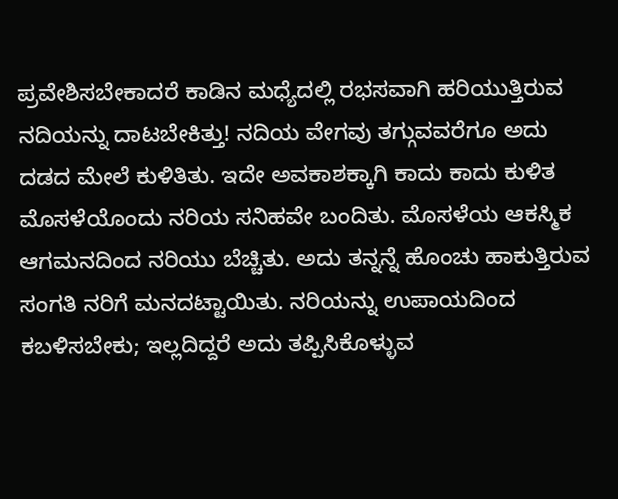ಪ್ರವೇಶಿಸಬೇಕಾದರೆ ಕಾಡಿನ ಮಧ್ಯೆದಲ್ಲಿ ರಭಸವಾಗಿ ಹರಿಯುತ್ತಿರುವ ನದಿಯನ್ನು ದಾಟಬೇಕಿತ್ತು! ನದಿಯ ವೇಗವು ತಗ್ಗುವವರೆಗೂ ಅದು ದಡದ ಮೇಲೆ ಕುಳಿತಿತು. ಇದೇ ಅವಕಾಶಕ್ಕಾಗಿ ಕಾದು ಕಾದು ಕುಳಿತ ಮೊಸಳೆಯೊಂದು ನರಿಯ ಸನಿಹವೇ ಬಂದಿತು. ಮೊಸಳೆಯ ಆಕಸ್ಮಿಕ ಆಗಮನದಿಂದ ನರಿಯು ಬೆಚ್ಚಿತು. ಅದು ತನ್ನನ್ನೆ ಹೊಂಚು ಹಾಕುತ್ತಿರುವ ಸಂಗತಿ ನರಿಗೆ ಮನದಟ್ಟಾಯಿತು. ನರಿಯನ್ನು ಉಪಾಯದಿಂದ ಕಬಳಿಸಬೇಕು; ಇಲ್ಲದಿದ್ದರೆ ಅದು ತಪ್ಪಿಸಿಕೊಳ್ಳುವ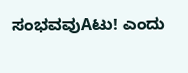ಸಂಭವವುAಟು! ಎಂದು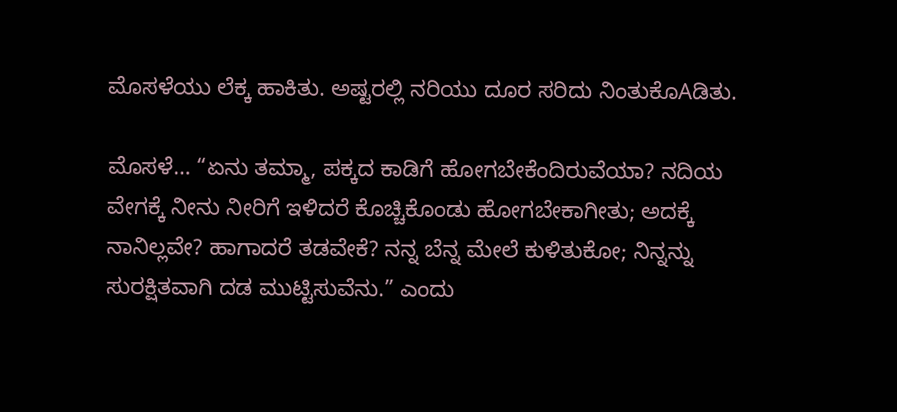ಮೊಸಳೆಯು ಲೆಕ್ಕ ಹಾಕಿತು. ಅಷ್ಟರಲ್ಲಿ ನರಿಯು ದೂರ ಸರಿದು ನಿಂತುಕೊAಡಿತು.

ಮೊಸಳೆ… “ಏನು ತಮ್ಮಾ, ಪಕ್ಕದ ಕಾಡಿಗೆ ಹೋಗಬೇಕೆಂದಿರುವೆಯಾ? ನದಿಯ ವೇಗಕ್ಕೆ ನೀನು ನೀರಿಗೆ ಇಳಿದರೆ ಕೊಚ್ಚಿಕೊಂಡು ಹೋಗಬೇಕಾಗೀತು; ಅದಕ್ಕೆ ನಾನಿಲ್ಲವೇ? ಹಾಗಾದರೆ ತಡವೇಕೆ? ನನ್ನ ಬೆನ್ನ ಮೇಲೆ ಕುಳಿತುಕೋ; ನಿನ್ನನ್ನು ಸುರಕ್ಷಿತವಾಗಿ ದಡ ಮುಟ್ಟಿಸುವೆನು.” ಎಂದು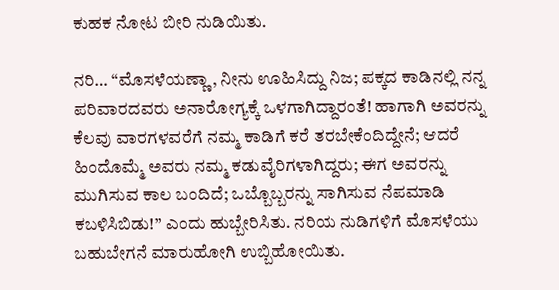ಕುಹಕ ನೋಟ ಬೀರಿ ನುಡಿಯಿತು.

ನರಿ… “ಮೊಸಳೆಯಣ್ಣಾ, ನೀನು ಊಹಿಸಿದ್ದು ನಿಜ; ಪಕ್ಕದ ಕಾಡಿನಲ್ಲಿ ನನ್ನ ಪರಿವಾರದವರು ಅನಾರೋಗ್ಯಕ್ಕೆ ಒಳಗಾಗಿದ್ದಾರಂತೆ! ಹಾಗಾಗಿ ಅವರನ್ನು ಕೆಲವು ವಾರಗಳವರೆಗೆ ನಮ್ಮ ಕಾಡಿಗೆ ಕರೆ ತರಬೇಕೆಂದಿದ್ದೇನೆ; ಆದರೆ ಹಿಂದೊಮ್ಮೆ ಅವರು ನಮ್ಮ ಕಡುವೈರಿಗಳಾಗಿದ್ದರು; ಈಗ ಅವರನ್ನು ಮುಗಿಸುವ ಕಾಲ ಬಂದಿದೆ; ಒಬ್ಬೊಬ್ಬರನ್ನು ಸಾಗಿಸುವ ನೆಪಮಾಡಿ ಕಬಳಿಸಿಬಿಡು!” ಎಂದು ಹುಬ್ಬೇರಿಸಿತು. ನರಿಯ ನುಡಿಗಳಿಗೆ ಮೊಸಳೆಯು ಬಹುಬೇಗನೆ ಮಾರುಹೋಗಿ ಉಬ್ಬಿಹೋಯಿತು.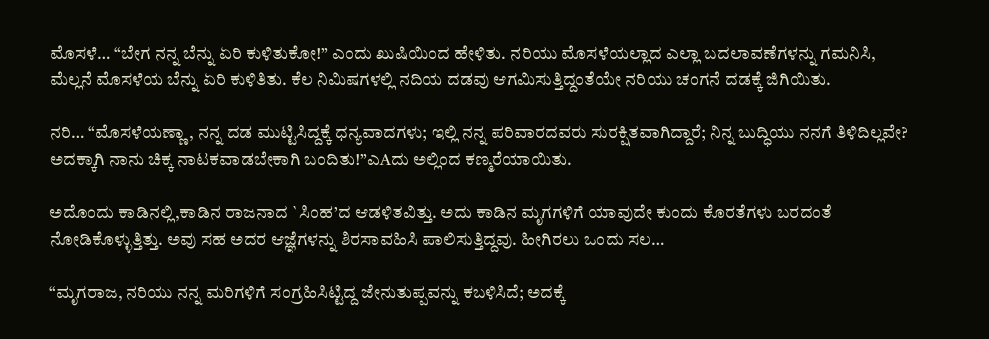ಮೊಸಳೆ… “ಬೇಗ ನನ್ನ ಬೆನ್ನು ಏರಿ ಕುಳಿತುಕೋ!” ಎಂದು ಖುಷಿಯಿಂದ ಹೇಳಿತು. ನರಿಯು ಮೊಸಳೆಯಲ್ಲಾದ ಎಲ್ಲಾ ಬದಲಾವಣೆಗಳನ್ನು ಗಮನಿಸಿ, ಮೆಲ್ಲನೆ ಮೊಸಳೆಯ ಬೆನ್ನು ಏರಿ ಕುಳಿತಿತು. ಕೆಲ ನಿಮಿಷಗಳಲ್ಲಿ ನದಿಯ ದಡವು ಆಗಮಿಸುತ್ತಿದ್ದಂತೆಯೇ ನರಿಯು ಚಂಗನೆ ದಡಕ್ಕೆ ಜಿಗಿಯಿತು.

ನರಿ… “ಮೊಸಳೆಯಣ್ಣಾ, ನನ್ನ ದಡ ಮುಟ್ಟಿಸಿದ್ದಕ್ಕೆ ಧನ್ಯವಾದಗಳು; ಇಲ್ಲಿ ನನ್ನ ಪರಿವಾರದವರು ಸುರಕ್ಷಿತವಾಗಿದ್ದಾರೆ; ನಿನ್ನ ಬುದ್ಧಿಯು ನನಗೆ ತಿಳಿದಿಲ್ಲವೇ? ಅದಕ್ಕಾಗಿ ನಾನು ಚಿಕ್ಕ ನಾಟಕವಾಡಬೇಕಾಗಿ ಬಂದಿತು!”ಎAದು ಅಲ್ಲಿಂದ ಕಣ್ಮರೆಯಾಯಿತು.

ಅದೊಂದು ಕಾಡಿನಲ್ಲಿ,ಕಾಡಿನ ರಾಜನಾದ `ಸಿಂಹ’ದ ಆಡಳಿತವಿತ್ತು. ಅದು ಕಾಡಿನ ಮೃಗಗಳಿಗೆ ಯಾವುದೇ ಕುಂದು ಕೊರತೆಗಳು ಬರದಂತೆ ನೋಡಿಕೊಳ್ಳುತ್ತಿತ್ತು. ಅವು ಸಹ ಅದರ ಆಜ್ಞೆಗಳನ್ನು ಶಿರಸಾವಹಿಸಿ ಪಾಲಿಸುತ್ತಿದ್ದವು. ಹೀಗಿರಲು ಒಂದು ಸಲ…

“ಮೃಗರಾಜ, ನರಿಯು ನನ್ನ ಮರಿಗಳಿಗೆ ಸಂಗ್ರಹಿಸಿಟ್ಟಿದ್ದ ಜೇನುತುಪ್ಪವನ್ನು ಕಬಳಿಸಿದೆ; ಅದಕ್ಕೆ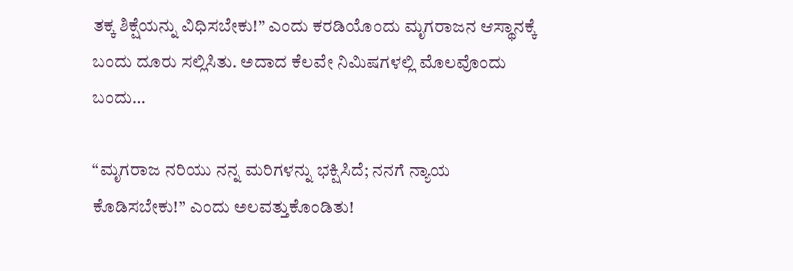ತಕ್ಕ ಶಿಕ್ಷೆಯನ್ನು ವಿಧಿಸಬೇಕು!” ಎಂದು ಕರಡಿಯೊಂದು ಮೃಗರಾಜನ ಆಸ್ಥಾನಕ್ಕೆ ಬಂದು ದೂರು ಸಲ್ಲಿಸಿತು. ಅದಾದ ಕೆಲವೇ ನಿಮಿಷಗಳಲ್ಲಿ ಮೊಲವೊಂದು ಬಂದು…

“ಮೃಗರಾಜ ನರಿಯು ನನ್ನ ಮರಿಗಳನ್ನು ಭಕ್ಷಿಸಿದೆ; ನನಗೆ ನ್ಯಾಯ ಕೊಡಿಸಬೇಕು!” ಎಂದು ಅಲವತ್ತುಕೊಂಡಿತು!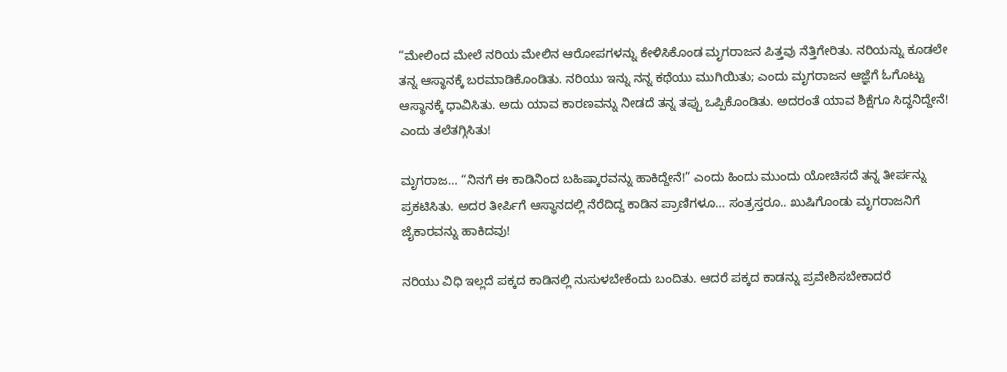“ಮೇಲಿಂದ ಮೇಲೆ ನರಿಯ ಮೇಲಿನ ಆರೋಪಗಳನ್ನು ಕೇಳಿಸಿಕೊಂಡ ಮೃಗರಾಜನ ಪಿತ್ತವು ನೆತ್ತಿಗೇರಿತು. ನರಿಯನ್ನು ಕೂಡಲೇ ತನ್ನ ಆಸ್ಥಾನಕ್ಕೆ ಬರಮಾಡಿಕೊಂಡಿತು. ನರಿಯು ಇನ್ನು ನನ್ನ ಕಥೆಯು ಮುಗಿಯಿತು; ಎಂದು ಮೃಗರಾಜನ ಆಜ್ಞೆಗೆ ಓಗೊಟ್ಟು ಆಸ್ಥಾನಕ್ಕೆ ಧಾವಿಸಿತು. ಅದು ಯಾವ ಕಾರಣವನ್ನು ನೀಡದೆ ತನ್ನ ತಪ್ಪು ಒಪ್ಪಿಕೊಂಡಿತು. ಅದರಂತೆ ಯಾವ ಶಿಕ್ಷೆಗೂ ಸಿದ್ಧನಿದ್ದೇನೆ! ಎಂದು ತಲೆತಗ್ಗಿಸಿತು!

ಮೃಗರಾಜ… “ನಿನಗೆ ಈ ಕಾಡಿನಿಂದ ಬಹಿಷ್ಕಾರವನ್ನು ಹಾಕಿದ್ದೇನೆ!” ಎಂದು ಹಿಂದು ಮುಂದು ಯೋಚಿಸದೆ ತನ್ನ ತೀರ್ಪನ್ನು ಪ್ರಕಟಿಸಿತು. ಅದರ ತೀರ್ಪಿಗೆ ಆಸ್ಥಾನದಲ್ಲಿ ನೆರೆದಿದ್ದ ಕಾಡಿನ ಪ್ರಾಣಿಗಳೂ… ಸಂತ್ರಸ್ತರೂ.. ಖುಷಿಗೊಂಡು ಮೃಗರಾಜನಿಗೆ ಜೈಕಾರವನ್ನು ಹಾಕಿದವು!

ನರಿಯು ವಿಧಿ ಇಲ್ಲದೆ ಪಕ್ಕದ ಕಾಡಿನಲ್ಲಿ ನುಸುಳಬೇಕೆಂದು ಬಂದಿತು. ಆದರೆ ಪಕ್ಕದ ಕಾಡನ್ನು ಪ್ರವೇಶಿಸಬೇಕಾದರೆ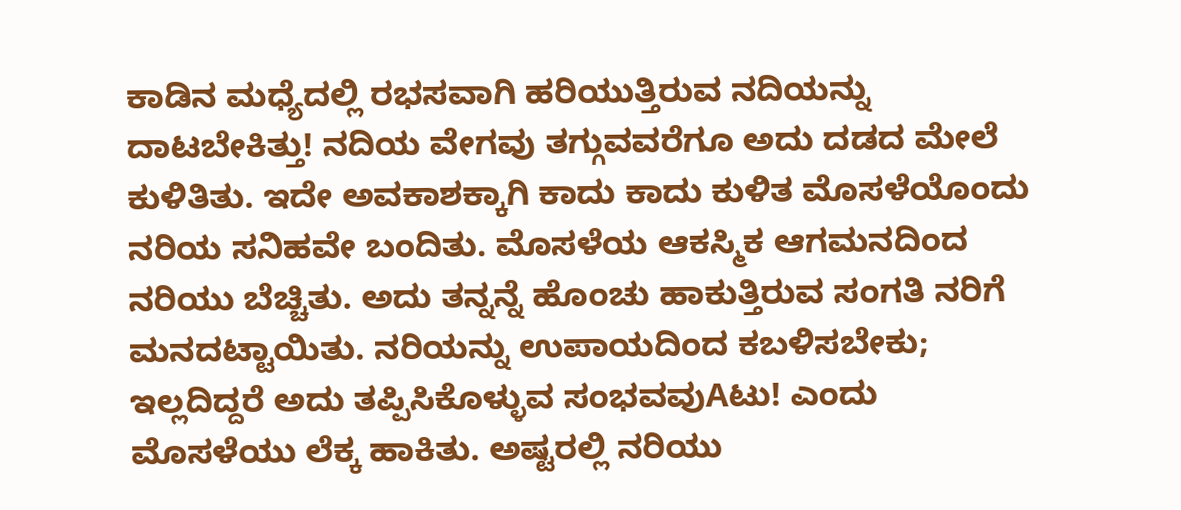ಕಾಡಿನ ಮಧ್ಯೆದಲ್ಲಿ ರಭಸವಾಗಿ ಹರಿಯುತ್ತಿರುವ ನದಿಯನ್ನು ದಾಟಬೇಕಿತ್ತು! ನದಿಯ ವೇಗವು ತಗ್ಗುವವರೆಗೂ ಅದು ದಡದ ಮೇಲೆ ಕುಳಿತಿತು. ಇದೇ ಅವಕಾಶಕ್ಕಾಗಿ ಕಾದು ಕಾದು ಕುಳಿತ ಮೊಸಳೆಯೊಂದು ನರಿಯ ಸನಿಹವೇ ಬಂದಿತು. ಮೊಸಳೆಯ ಆಕಸ್ಮಿಕ ಆಗಮನದಿಂದ ನರಿಯು ಬೆಚ್ಚಿತು. ಅದು ತನ್ನನ್ನೆ ಹೊಂಚು ಹಾಕುತ್ತಿರುವ ಸಂಗತಿ ನರಿಗೆ ಮನದಟ್ಟಾಯಿತು. ನರಿಯನ್ನು ಉಪಾಯದಿಂದ ಕಬಳಿಸಬೇಕು; ಇಲ್ಲದಿದ್ದರೆ ಅದು ತಪ್ಪಿಸಿಕೊಳ್ಳುವ ಸಂಭವವುAಟು! ಎಂದು ಮೊಸಳೆಯು ಲೆಕ್ಕ ಹಾಕಿತು. ಅಷ್ಟರಲ್ಲಿ ನರಿಯು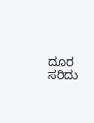ದೂರ ಸರಿದು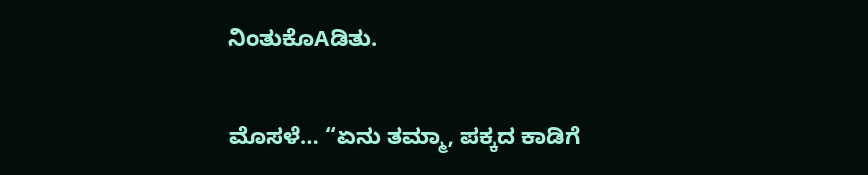ನಿಂತುಕೊAಡಿತು.

ಮೊಸಳೆ… “ಏನು ತಮ್ಮಾ, ಪಕ್ಕದ ಕಾಡಿಗೆ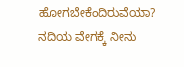ಹೋಗಬೇಕೆಂದಿರುವೆಯಾ? ನದಿಯ ವೇಗಕ್ಕೆ ನೀನು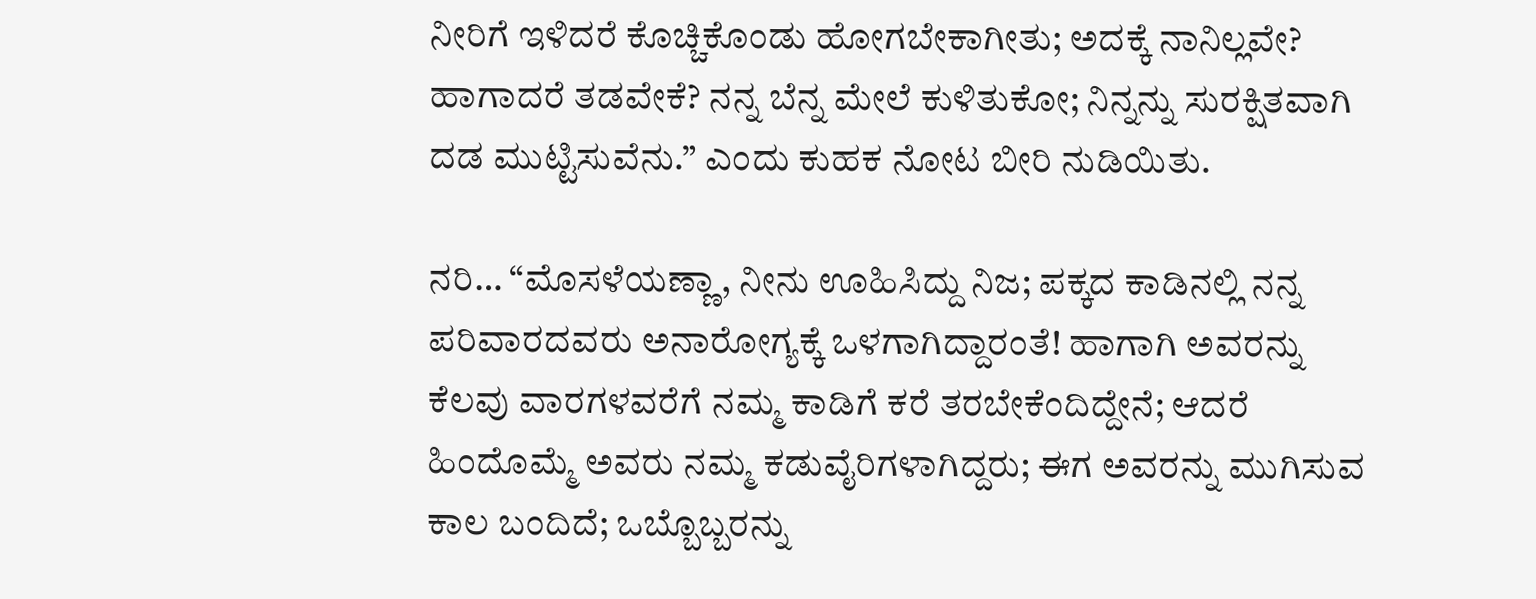ನೀರಿಗೆ ಇಳಿದರೆ ಕೊಚ್ಚಿಕೊಂಡು ಹೋಗಬೇಕಾಗೀತು; ಅದಕ್ಕೆ ನಾನಿಲ್ಲವೇ? ಹಾಗಾದರೆ ತಡವೇಕೆ? ನನ್ನ ಬೆನ್ನ ಮೇಲೆ ಕುಳಿತುಕೋ; ನಿನ್ನನ್ನು ಸುರಕ್ಷಿತವಾಗಿ ದಡ ಮುಟ್ಟಿಸುವೆನು.” ಎಂದು ಕುಹಕ ನೋಟ ಬೀರಿ ನುಡಿಯಿತು.

ನರಿ… “ಮೊಸಳೆಯಣ್ಣಾ, ನೀನು ಊಹಿಸಿದ್ದು ನಿಜ; ಪಕ್ಕದ ಕಾಡಿನಲ್ಲಿ ನನ್ನ ಪರಿವಾರದವರು ಅನಾರೋಗ್ಯಕ್ಕೆ ಒಳಗಾಗಿದ್ದಾರಂತೆ! ಹಾಗಾಗಿ ಅವರನ್ನು ಕೆಲವು ವಾರಗಳವರೆಗೆ ನಮ್ಮ ಕಾಡಿಗೆ ಕರೆ ತರಬೇಕೆಂದಿದ್ದೇನೆ; ಆದರೆ ಹಿಂದೊಮ್ಮೆ ಅವರು ನಮ್ಮ ಕಡುವೈರಿಗಳಾಗಿದ್ದರು; ಈಗ ಅವರನ್ನು ಮುಗಿಸುವ ಕಾಲ ಬಂದಿದೆ; ಒಬ್ಬೊಬ್ಬರನ್ನು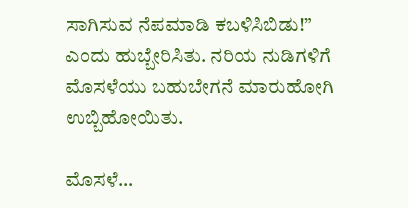ಸಾಗಿಸುವ ನೆಪಮಾಡಿ ಕಬಳಿಸಿಬಿಡು!” ಎಂದು ಹುಬ್ಬೇರಿಸಿತು. ನರಿಯ ನುಡಿಗಳಿಗೆ ಮೊಸಳೆಯು ಬಹುಬೇಗನೆ ಮಾರುಹೋಗಿ ಉಬ್ಬಿಹೋಯಿತು.

ಮೊಸಳೆ…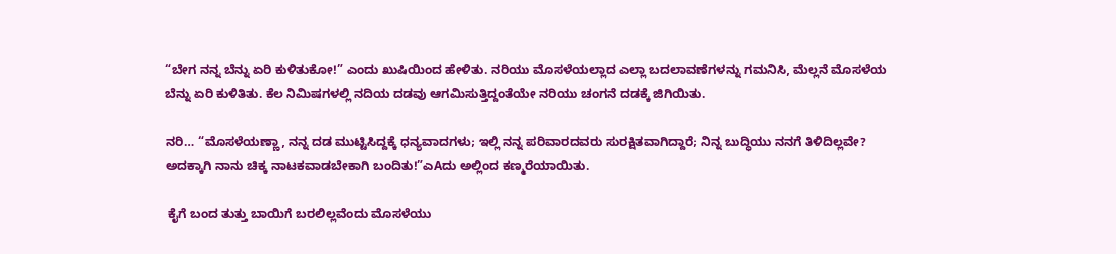“ಬೇಗ ನನ್ನ ಬೆನ್ನು ಏರಿ ಕುಳಿತುಕೋ!” ಎಂದು ಖುಷಿಯಿಂದ ಹೇಳಿತು. ನರಿಯು ಮೊಸಳೆಯಲ್ಲಾದ ಎಲ್ಲಾ ಬದಲಾವಣೆಗಳನ್ನು ಗಮನಿಸಿ, ಮೆಲ್ಲನೆ ಮೊಸಳೆಯ ಬೆನ್ನು ಏರಿ ಕುಳಿತಿತು. ಕೆಲ ನಿಮಿಷಗಳಲ್ಲಿ ನದಿಯ ದಡವು ಆಗಮಿಸುತ್ತಿದ್ದಂತೆಯೇ ನರಿಯು ಚಂಗನೆ ದಡಕ್ಕೆ ಜಿಗಿಯಿತು.

ನರಿ… “ಮೊಸಳೆಯಣ್ಣಾ, ನನ್ನ ದಡ ಮುಟ್ಟಿಸಿದ್ದಕ್ಕೆ ಧನ್ಯವಾದಗಳು; ಇಲ್ಲಿ ನನ್ನ ಪರಿವಾರದವರು ಸುರಕ್ಷಿತವಾಗಿದ್ದಾರೆ; ನಿನ್ನ ಬುದ್ಧಿಯು ನನಗೆ ತಿಳಿದಿಲ್ಲವೇ? ಅದಕ್ಕಾಗಿ ನಾನು ಚಿಕ್ಕ ನಾಟಕವಾಡಬೇಕಾಗಿ ಬಂದಿತು!”ಎAದು ಅಲ್ಲಿಂದ ಕಣ್ಮರೆಯಾಯಿತು.

 ಕೈಗೆ ಬಂದ ತುತ್ತು ಬಾಯಿಗೆ ಬರಲಿಲ್ಲವೆಂದು ಮೊಸಳೆಯು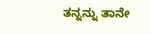ತನ್ನನ್ನು ತಾನೇ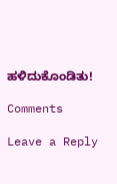ಹಳಿದುಕೊಂಡಿತು!

Comments

Leave a Reply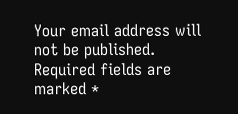Your email address will not be published. Required fields are marked *